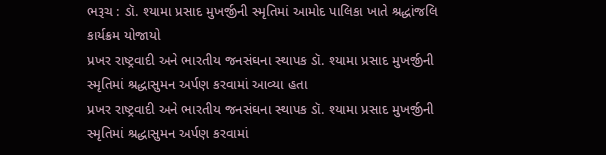ભરૂચ : ડૉ. શ્યામા પ્રસાદ મુખર્જીની સ્મૃતિમાં આમોદ પાલિકા ખાતે શ્રદ્ધાંજલિ કાર્યક્રમ યોજાયો
પ્રખર રાષ્ટ્રવાદી અને ભારતીય જનસંઘના સ્થાપક ડૉ. શ્યામા પ્રસાદ મુખર્જીની સ્મૃતિમાં શ્રદ્ધાસુમન અર્પણ કરવામાં આવ્યા હતા
પ્રખર રાષ્ટ્રવાદી અને ભારતીય જનસંઘના સ્થાપક ડૉ. શ્યામા પ્રસાદ મુખર્જીની સ્મૃતિમાં શ્રદ્ધાસુમન અર્પણ કરવામાં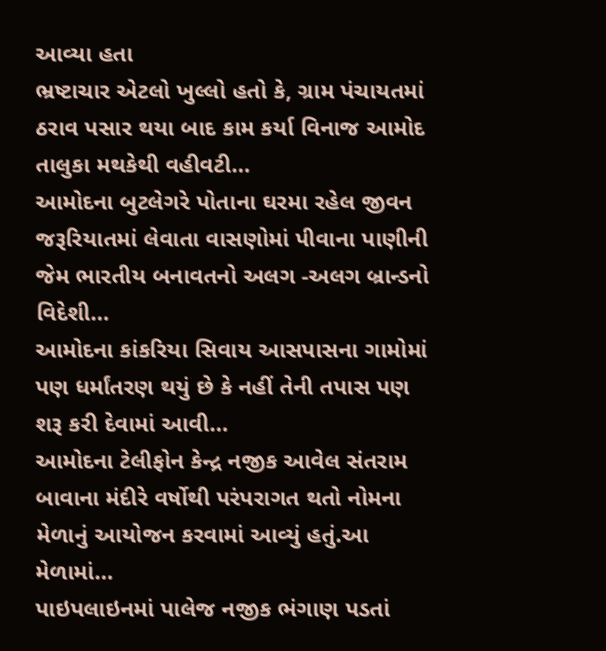આવ્યા હતા
ભ્રષ્ટાચાર એટલો ખુલ્લો હતો કે, ગ્રામ પંચાયતમાં ઠરાવ પસાર થયા બાદ કામ કર્યા વિનાજ આમોદ તાલુકા મથકેથી વહીવટી…
આમોદના બુટલેગરે પોતાના ઘરમા રહેલ જીવન જરૂરિયાતમાં લેવાતા વાસણોમાં પીવાના પાણીની જેમ ભારતીય બનાવતનો અલગ -અલગ બ્રાન્ડનો વિદેશી…
આમોદના કાંકરિયા સિવાય આસપાસના ગામોમાં પણ ધર્માંતરણ થયું છે કે નહીં તેની તપાસ પણ શરૂ કરી દેવામાં આવી…
આમોદના ટેલીફોન કેન્દ્ર નજીક આવેલ સંતરામ બાવાના મંદીરે વર્ષોથી પરંપરાગત થતો નોમના મેળાનું આયોજન કરવામાં આવ્યું હતું.આ મેળામાં…
પાઇપલાઇનમાં પાલેજ નજીક ભંગાણ પડતાં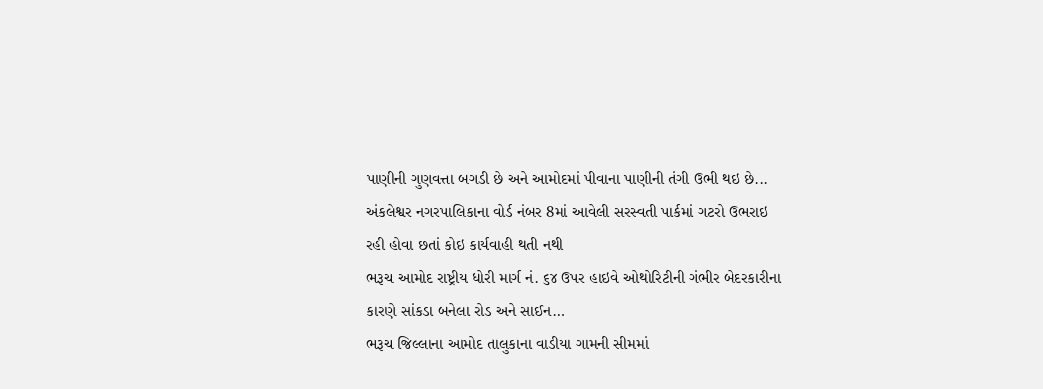પાણીની ગુણવત્તા બગડી છે અને આમોદમાં પીવાના પાણીની તંગી ઉભી થઇ છે...
અંકલેશ્વર નગરપાલિકાના વોર્ડ નંબર 8માં આવેલી સરસ્વતી પાર્કમાં ગટરો ઉભરાઇ રહી હોવા છતાં કોઇ કાર્યવાહી થતી નથી
ભરૂચ આમોદ રાષ્ટ્રીય ધોરી માર્ગ નં. ૬૪ ઉપર હાઇવે ઓથોરિટીની ગંભીર બેદરકારીના કારણે સાંકડા બનેલા રોડ અને સાઈન…
ભરૂચ જિલ્લાના આમોદ તાલુકાના વાડીયા ગામની સીમમાં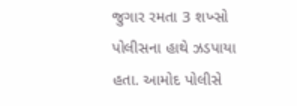જુગાર રમતા 3 શખ્સો પોલીસના હાથે ઝડપાયા હતા. આમોદ પોલીસે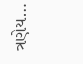ત્રણેય…